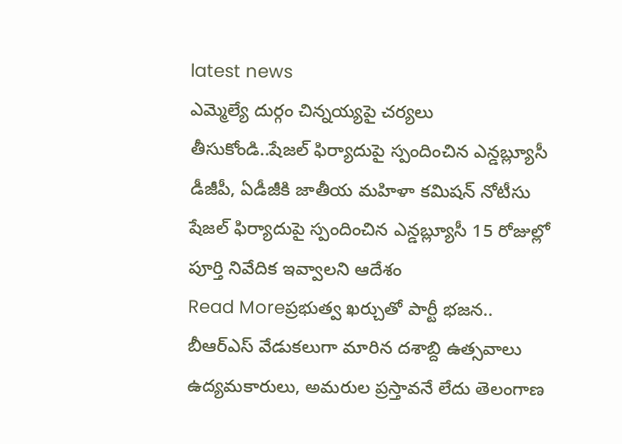latest news
ఎమ్మెల్యే దుర్గం చిన్నయ్యపై చర్యలు తీసుకోండి..షేజల్ ఫిర్యాదుపై స్పందించిన ఎన్డబ్ల్యూసీ
డీజీపీ, ఏడీజీకి జాతీయ మహిళా కమిషన్ నోటీసు షేజల్ ఫిర్యాదుపై స్పందించిన ఎన్డబ్ల్యూసీ 15 రోజుల్లో పూర్తి నివేదిక ఇవ్వాలని ఆదేశం
Read Moreప్రభుత్వ ఖర్చుతో పార్టీ భజన.. బీఆర్ఎస్ వేడుకలుగా మారిన దశాబ్ది ఉత్సవాలు
ఉద్యమకారులు, అమరుల ప్రస్తావనే లేదు తెలంగాణ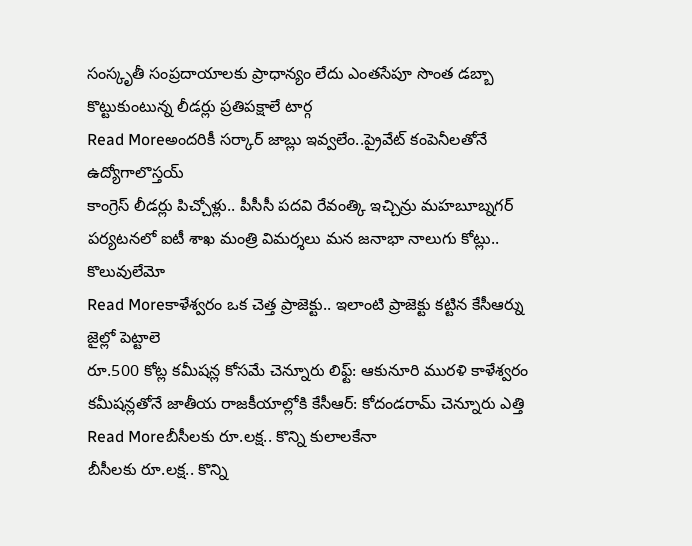సంస్కృతీ సంప్రదాయాలకు ప్రాధాన్యం లేదు ఎంతసేపూ సొంత డబ్బా కొట్టుకుంటున్న లీడర్లు ప్రతిపక్షాలే టార్గ
Read Moreఅందరికీ సర్కార్ జాబ్లు ఇవ్వలేం..ప్రైవేట్ కంపెనీలతోనే ఉద్యోగాలొస్తయ్
కాంగ్రెస్ లీడర్లు పిచ్చోళ్లు.. పీసీసీ పదవి రేవంత్కి ఇచ్చిన్రు మహబూబ్నగర్ పర్యటనలో ఐటీ శాఖ మంత్రి విమర్శలు మన జనాభా నాలుగు కోట్లు.. కొలువులేమో
Read Moreకాళేశ్వరం ఒక చెత్త ప్రాజెక్టు.. ఇలాంటి ప్రాజెక్టు కట్టిన కేసీఆర్ను జైల్లో పెట్టాలె
రూ.500 కోట్ల కమీషన్ల కోసమే చెన్నూరు లిఫ్ట్: ఆకునూరి మురళి కాళేశ్వరం కమీషన్లతోనే జాతీయ రాజకీయాల్లోకి కేసీఆర్: కోదండరామ్ చెన్నూరు ఎత్తి
Read Moreబీసీలకు రూ.లక్ష.. కొన్ని కులాలకేనా
బీసీలకు రూ.లక్ష.. కొన్ని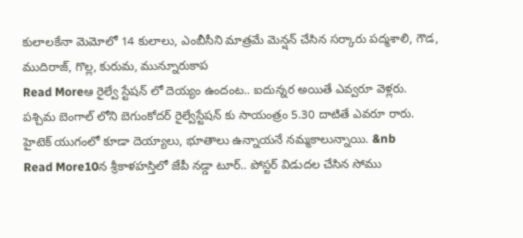కులాలకేనా మెమోలో 14 కులాలు, ఎంబీసీని మాత్రమే మెన్షన్ చేసిన సర్కారు పద్మశాలి, గౌడ, ముదిరాజ్, గొల్ల, కురుమ, మున్నూరుకాప
Read Moreఆ రైల్వే స్టేషన్ లో దెయ్యం ఉందంట.. ఐదున్నర అయితే ఎవ్వరూ వెళ్లరు.
పశ్చిమ బెంగాల్ లోని బెగుంకోదర్ రైల్వేస్టేషన్ కు సాయంత్రం 5.30 దాటితే ఎవరూ రారు. హైటెక్ యుగంలో కూడా దెయ్యాలు, భూతాలు ఉన్నాయనే నమ్మకాలున్నాయి. &nb
Read More10న శ్రీకాళహస్తిలో జేపీ నడ్డా టూర్.. పోస్టర్ విడుదల చేసిన సోము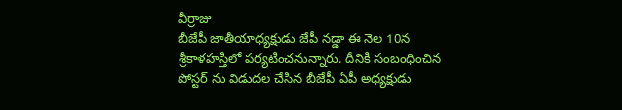వీర్రాజు
బీజేపీ జాతీయాధ్యక్షుడు జేపీ నడ్డా ఈ నెల 10న శ్రీకాళహస్తిలో పర్యటించనున్నారు. దీనికి సంబంధించిన పోస్టర్ ను విడుదల చేసిన బీజేపీ ఏపీ అధ్యక్షుడు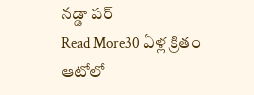నడ్డా పర్
Read More30 ఏళ్ల క్రితం ఆటోలో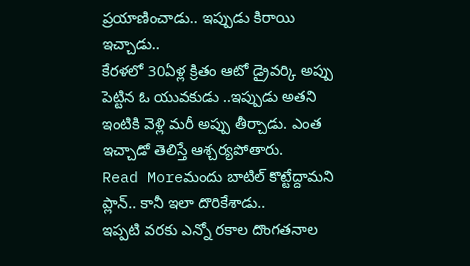ప్రయాణించాడు.. ఇప్పుడు కిరాయి ఇచ్చాడు..
కేరళలో 30ఏళ్ల క్రితం ఆటో డ్రైవర్కి అప్పు పెట్టిన ఓ యువకుడు ..ఇప్పుడు అతని ఇంటికి వెళ్లి మరీ అప్పు తీర్చాడు. ఎంత ఇచ్చాడో తెలిస్తే ఆశ్చర్యపోతారు.
Read Moreమందు బాటిల్ కొట్టేద్దామని ప్లాన్.. కానీ ఇలా దొరికేశాడు..
ఇప్పటి వరకు ఎన్నో రకాల దొంగతనాల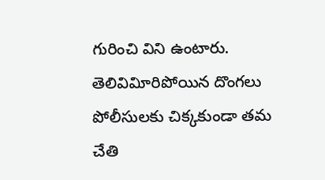గురించి విని ఉంటారు. తెలివివిూరిపోయిన దొంగలు పోలీసులకు చిక్కకుండా తమ చేతి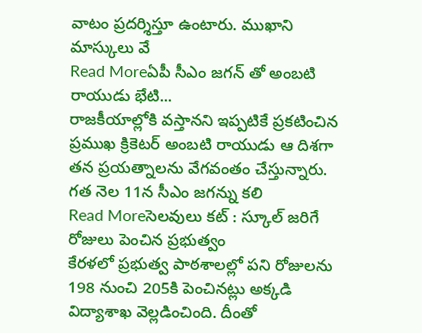వాటం ప్రదర్శిస్తూ ఉంటారు. ముఖాని మాస్కులు వే
Read Moreఏపీ సీఎం జగన్ తో అంబటి రాయుడు భేటి...
రాజకీయాల్లోకి వస్తానని ఇప్పటికే ప్రకటించిన ప్రముఖ క్రికెటర్ అంబటి రాయుడు ఆ దిశగా తన ప్రయత్నాలను వేగవంతం చేస్తున్నారు. గత నెల 11న సీఎం జగన్ను కలి
Read Moreసెలవులు కట్ : స్కూల్ జరిగే రోజులు పెంచిన ప్రభుత్వం
కేరళలో ప్రభుత్వ పాఠశాలల్లో పని రోజులను 198 నుంచి 205కి పెంచినట్లు అక్కడి విద్యాశాఖ వెల్లడించింది. దీంతో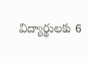విద్యార్థులకు 6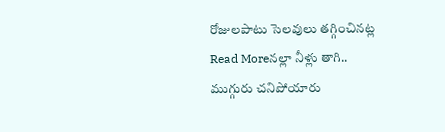రోజులపాటు సెలవులు తగ్గించినట్ల
Read Moreనల్లా నీళ్లు తాగి.. ముగ్గురు చనిపోయారు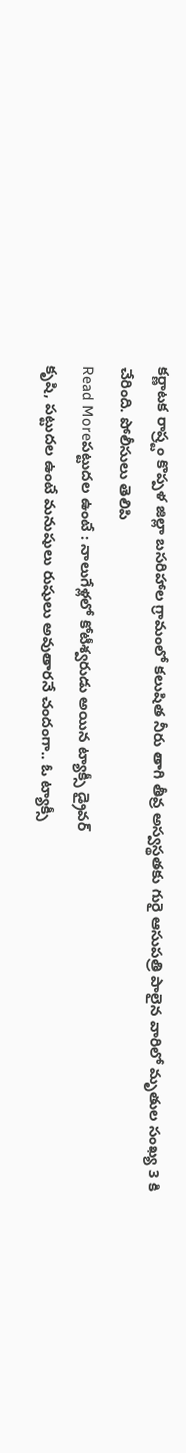కర్ణాటక రాష్ర్టం కొప్పళ జిల్లా బసరిహాల గ్రామంలో కలుషిత నీరు తాగి తీవ్ర అస్వస్థతకు గురై ఆసుపత్రి పాలైన వారిలో మృతుల సంఖ్య 3 కి చేరింది. పోలీసులు తెలిపి
Read Moreపట్టుదల ఉంటే : నాలుగేళ్లలో కోటీశ్వరుడు అయిన ట్యాక్సీ డ్రైవర్
కృషి, పట్టుదల ఉంటే మనుషులు రుషులు అవుతారనే చందంగా.. ఓ ట్యాక్సీ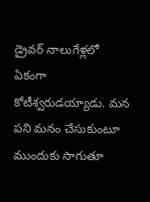డ్రైవర్ నాలుగేళ్లలో ఏకంగా కోటీశ్వరుడయ్యాడు. మన పని మనం చేసుకుంటూ ముందుకు సాగుతూ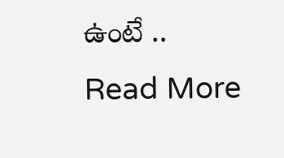ఉంటే ..
Read More